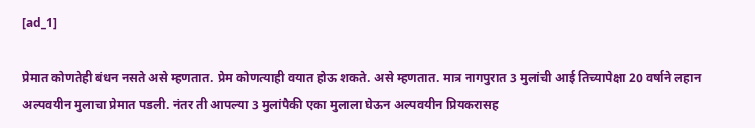[ad_1]

प्रेमात कोणतेही बंधन नसते असे म्हणतात. प्रेम कोणत्याही वयात होऊ शकते. असे म्हणतात. मात्र नागपुरात 3 मुलांची आई तिच्यापेक्षा 20 वर्षाने लहान अल्पवयीन मुलाचा प्रेमात पडली. नंतर ती आपल्या 3 मुलांपैकी एका मुलाला घेऊन अल्पवयीन प्रियकरासह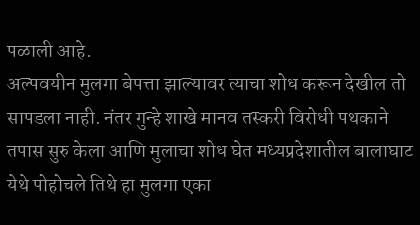पळाली आहे.
अल्पवयीन मुलगा बेपत्ता झाल्यावर त्याचा शोध करून देखील तो सापडला नाही. नंतर गुन्हे शाखे मानव तस्करी विरोधी पथकाने तपास सुरु केला आणि मुलाचा शोध घेत मध्यप्रदेशातील बालाघाट येथे पोहोचले तिथे हा मुलगा एका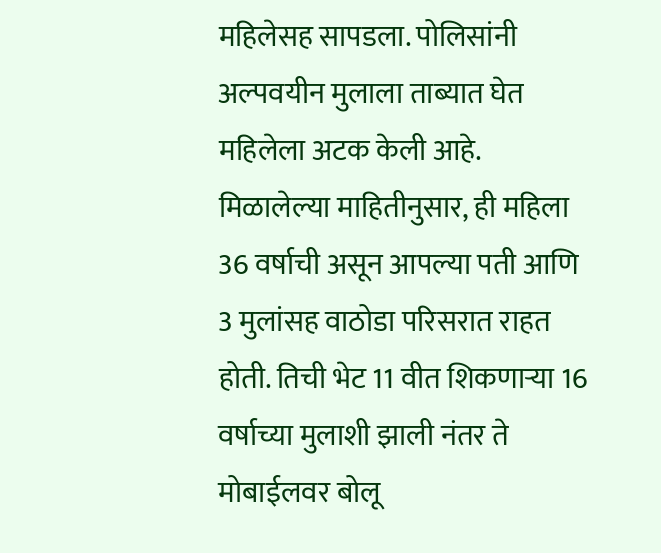महिलेसह सापडला. पोलिसांनी अल्पवयीन मुलाला ताब्यात घेत महिलेला अटक केली आहे.
मिळालेल्या माहितीनुसार, ही महिला 36 वर्षाची असून आपल्या पती आणि 3 मुलांसह वाठोडा परिसरात राहत होती. तिची भेट 11 वीत शिकणाऱ्या 16 वर्षाच्या मुलाशी झाली नंतर ते मोबाईलवर बोलू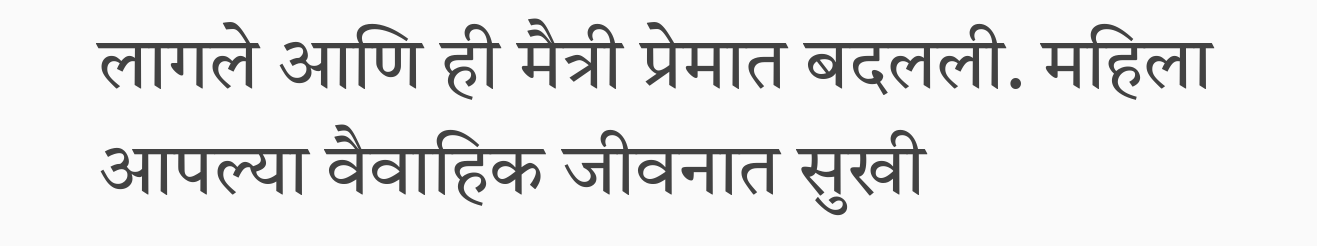लागले आणि ही मैत्री प्रेमात बदलली. महिला आपल्या वैवाहिक जीवनात सुखी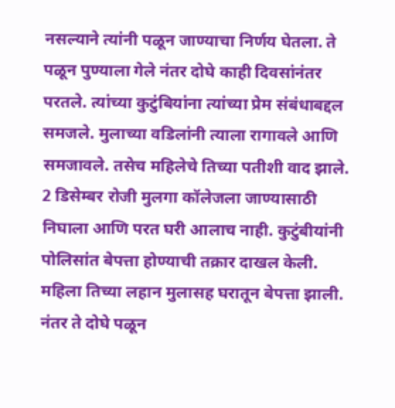नसल्याने त्यांनी पळून जाण्याचा निर्णय घेतला. ते पळून पुण्याला गेले नंतर दोघे काही दिवसांनंतर परतले. त्यांच्या कुटुंबियांना त्यांच्या प्रेम संबंधाबद्दल समजले. मुलाच्या वडिलांनी त्याला रागावले आणि समजावले. तसेच महिलेचे तिच्या पतीशी वाद झाले.
2 डिसेम्बर रोजी मुलगा कॉलेजला जाण्यासाठी निघाला आणि परत घरी आलाच नाही. कुटुंबीयांनी पोलिसांत बेपत्ता होण्याची तक्रार दाखल केली. महिला तिच्या लहान मुलासह घरातून बेपत्ता झाली. नंतर ते दोघे पळून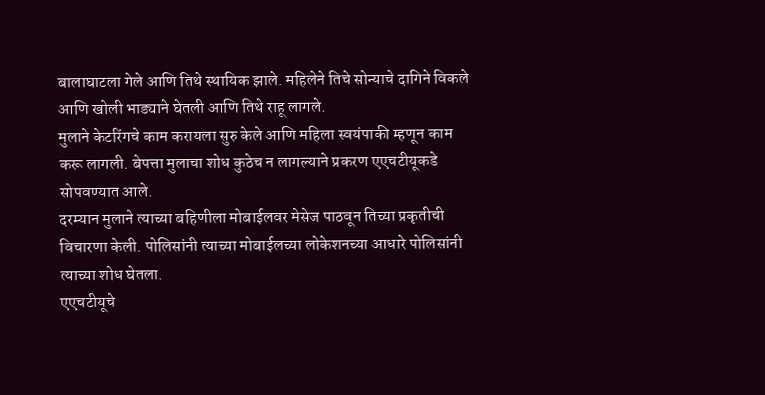बालाघाटला गेले आणि तिथे स्थायिक झाले. महिलेने तिचे सोन्याचे दागिने विकले आणि खोली भाड्याने घेतली आणि तिथे राहू लागले.
मुलाने केटरिंगचे काम करायला सुरु केले आणि महिला स्वयंपाकी म्हणून काम करू लागली. बेपत्ता मुलाचा शोध कुठेच न लागल्याने प्रकरण एएचटीयूकडे सोपवण्यात आले.
दरम्यान मुलाने त्याच्या बहिणीला मोबाईलवर मेसेज पाठवून तिच्या प्रकृतीची विचारणा केली. पोलिसांनी त्याच्या मोबाईलच्या लोकेशनच्या आधारे पोलिसांनी त्याच्या शोध घेतला.
एएचटीयूचे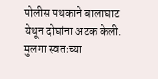पोलीस पथकाने बालाघाट येथून दोघांना अटक केली. मुलगा स्वतःच्या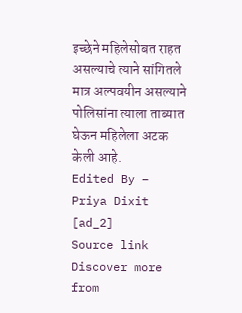इच्छेने महिलेसोबत राहत असल्याचे त्याने सांगितले मात्र अल्पवयीन असल्याने पोलिसांना त्याला ताब्यात घेऊन महिलेला अटक केली आहे.
Edited By – Priya Dixit
[ad_2]
Source link
Discover more from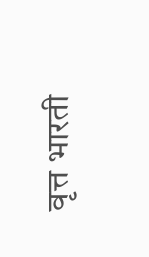वृत्त भारती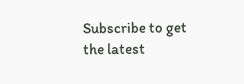Subscribe to get the latest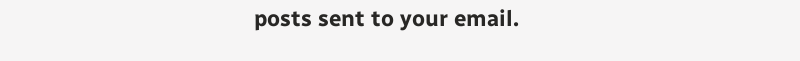posts sent to your email.